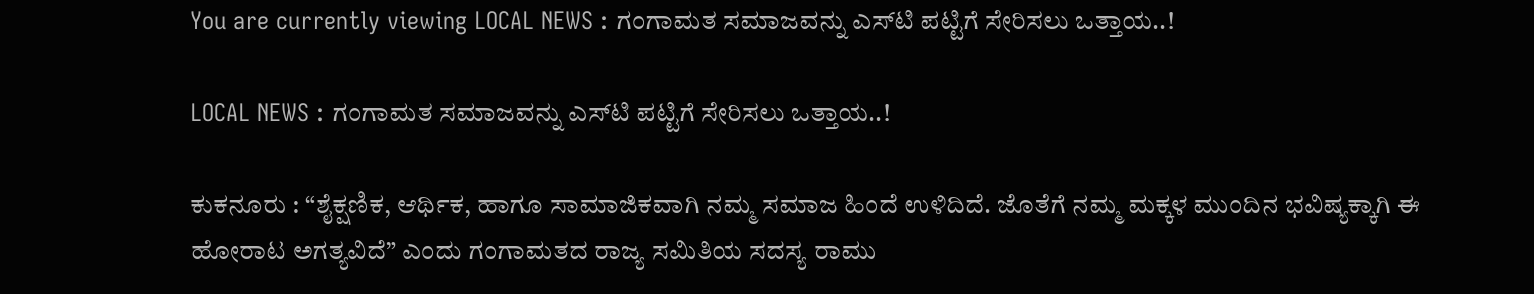You are currently viewing LOCAL NEWS : ಗಂಗಾಮತ ಸಮಾಜವನ್ನು ಎಸ್‌ಟಿ ಪಟ್ಟಿಗೆ ಸೇರಿಸಲು ಒತ್ತಾಯ..!

LOCAL NEWS : ಗಂಗಾಮತ ಸಮಾಜವನ್ನು ಎಸ್‌ಟಿ ಪಟ್ಟಿಗೆ ಸೇರಿಸಲು ಒತ್ತಾಯ..!

ಕುಕನೂರು : “ಶೈಕ್ಷಣಿಕ, ಆರ್ಥಿಕ, ಹಾಗೂ ಸಾಮಾಜಿಕವಾಗಿ ನಮ್ಮ ಸಮಾಜ ಹಿಂದೆ ಉಳಿದಿದೆ. ಜೊತೆಗೆ ನಮ್ಮ ಮಕ್ಕಳ ಮುಂದಿನ ಭವಿಷ್ಯಕ್ಕಾಗಿ ಈ ಹೋರಾಟ ಅಗತ್ಯವಿದೆ” ಎಂದು ಗಂಗಾಮತದ ರಾಜ್ಯ ಸಮಿತಿಯ ಸದಸ್ಯ ರಾಮು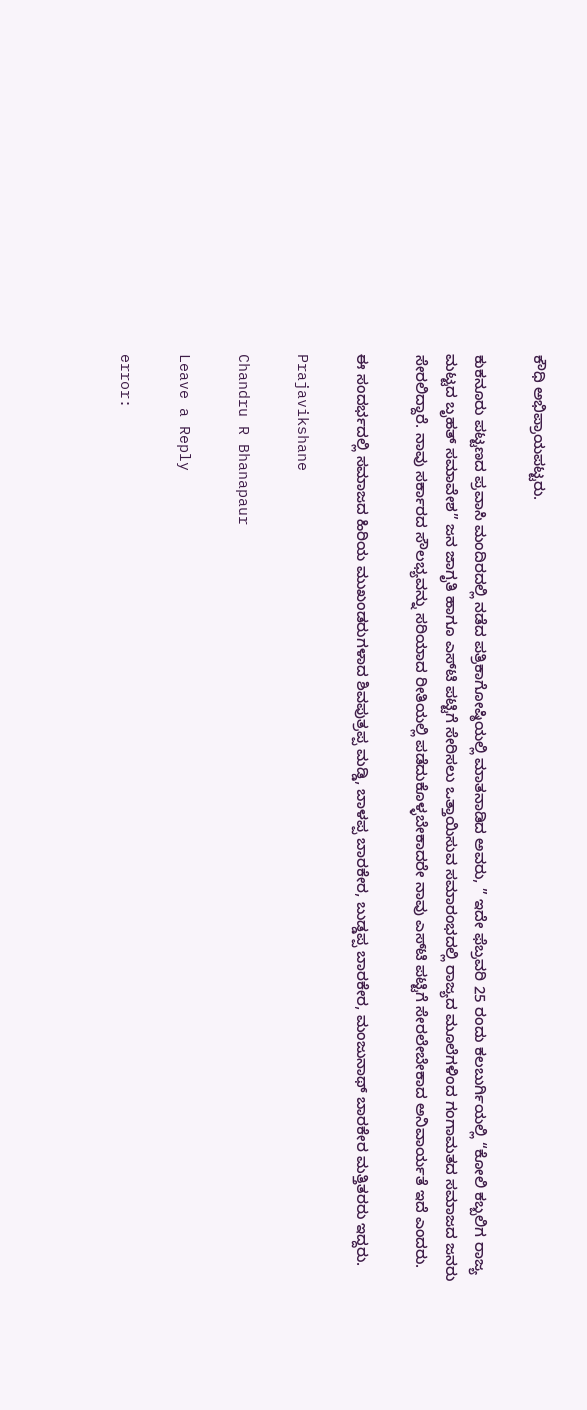ಕೌಧಿ ಅಭಿಪ್ರಾಯಪಟ್ಟರು.

ಕುಕನೂರು ಪಟ್ಟಣದ ಪ್ರವಾಸಿ ಮಂದಿರದಲ್ಲಿ ನಡೆದ ಪತ್ರಿಕಾಗೋಷ್ಠಿಯಲ್ಲಿ ಮಾತನಾಡಿದ ಅವರು, ” ಇದೇ ಫೆಬ್ರವರಿ 25 ರಂದು ಕಲಬುರ್ಗಿಯಲ್ಲಿ “ಕೋಲಿ ಕಬ್ಬಲಿಗ ರಾಜ್ಯ ಮಟ್ಟದ ಬೃಹತ್ ಸಮಾವೇಶ” ಜನ ಜಾಗೃತಿ ಹಾಗೂ ಎಸ್‌ಟಿ ಪಟ್ಟಿಗೆ ಸೇರಿಸಲು ಒತ್ತಾಯಿಸುವ ಸಮಾರಂಭದಲ್ಲಿ ರಾಜ್ಯದ ಮೂಲೆಗಳಿಂದ ಗಂಗಾಮತದ ಸಮಾಜದ ಜನರು ಸೇರಲಿದ್ದಾರೆ. ನಾವು ಸರ್ಕಾರದ ಸೌಲಭ್ಯವನ್ನು ಸರಿಯಾದ ರೀತಿಯಲ್ಲಿ ಪಡೆದುಕೊಳ್ಳಬೇಕಾದರೇ ನಾವು ಎಸ್‌ಟಿ ಪಟ್ಟಿಗೆ ಸೇರಲೇಬೇಕಾದ ಅನಿವಾರ್ಯತೆ ಇದೆ ಎಂದರು.

ಈ ಸಂದರ್ಭದಲ್ಲಿ ಸಮಾಜದ ಹಿರಿಯ ಮುಖಂಡರುಗಳಾದ ಶಿವಪುತ್ರಪ್ಪ ಮಡ್ಡಿ, ಬಾಳಪ್ಪ ಬಾರಕೇರ, ಬುಡ್ಡಪ್ಪ ಬಾರಕೇರ, ಮಂಜುನಾಥ್ ಬಾರಕೇರ ಮತ್ತಿತರರು ಇದ್ದರು.

Prajavikshane

Chandru R Bhanapaur

Leave a Reply

error: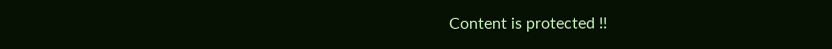Content is protected !!